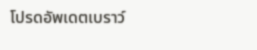โปรดอัพเดตเบราว์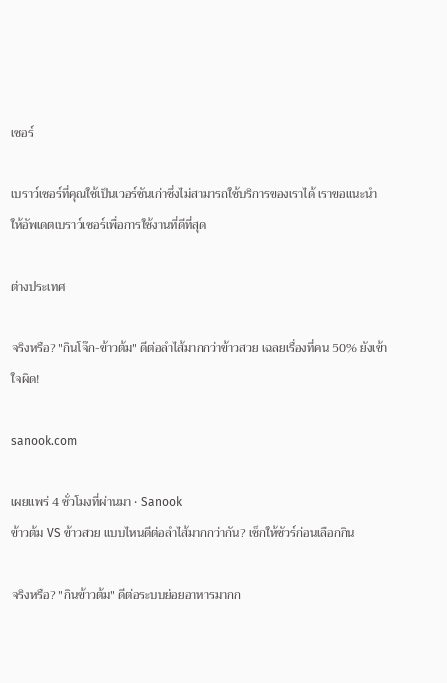เซอร์

เบราว์เซอร์ที่คุณใช้เป็นเวอร์ชันเก่าซึ่งไม่สามารถใช้บริการของเราได้ เราขอแนะนำให้อัพเดตเบราว์เซอร์เพื่อการใช้งานที่ดีที่สุด

ต่างประเทศ

จริงหรือ? "กินโจ๊ก-ข้าวต้ม" ดีต่อลำไส้มากกว่าข้าวสวย เฉลยเรื่องที่คน 50% ยังเข้าใจผิด!

sanook.com

เผยแพร่ 4 ชั่วโมงที่ผ่านมา • Sanook
ข้าวต้ม VS ข้าวสวย แบบไหนดีต่อลำไส้มากกว่ากัน? เช็กให้ชัวร์ก่อนเลือกกิน

จริงหรือ? "กินข้าวต้ม" ดีต่อระบบย่อยอาหารมากก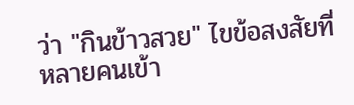ว่า "กินข้าวสวย" ไขข้อสงสัยที่หลายคนเข้า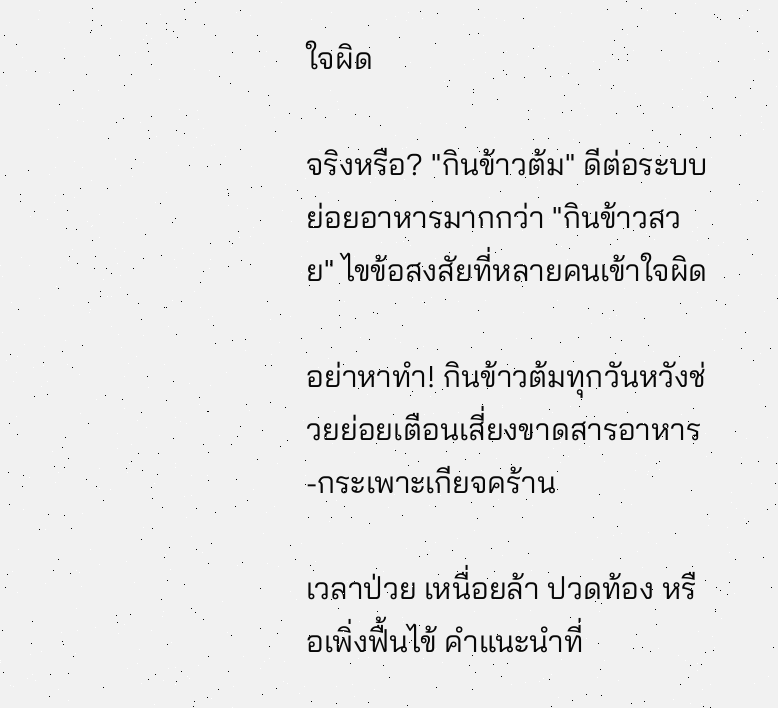ใจผิด

จริงหรือ? "กินข้าวต้ม" ดีต่อระบบย่อยอาหารมากกว่า "กินข้าวสวย" ไขข้อสงสัยที่หลายคนเข้าใจผิด

อย่าหาทำ! กินข้าวต้มทุกวันหวังช่วยย่อยเตือนเสี่ยงขาดสารอาหาร-กระเพาะเกียจคร้าน

เวลาป่วย เหนื่อยล้า ปวดท้อง หรือเพิ่งฟื้นไข้ คำแนะนำที่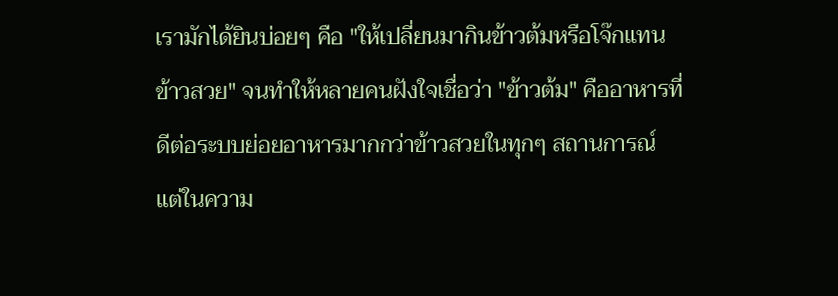เรามักได้ยินบ่อยๆ คือ "ให้เปลี่ยนมากินข้าวต้มหรือโจ๊กแทนข้าวสวย" จนทำให้หลายคนฝังใจเชื่อว่า "ข้าวต้ม" คืออาหารที่ดีต่อระบบย่อยอาหารมากกว่าข้าวสวยในทุกๆ สถานการณ์ แต่ในความ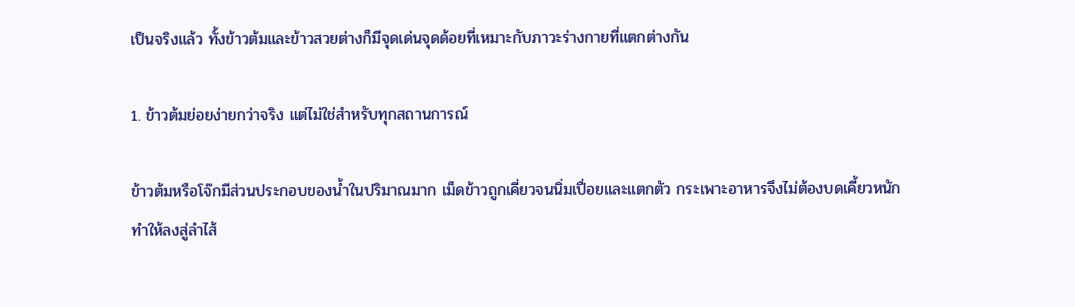เป็นจริงแล้ว ทั้งข้าวต้มและข้าวสวยต่างก็มีจุดเด่นจุดด้อยที่เหมาะกับภาวะร่างกายที่แตกต่างกัน

1. ข้าวต้มย่อยง่ายกว่าจริง แต่ไม่ใช่สำหรับทุกสถานการณ์

ข้าวต้มหรือโจ๊กมีส่วนประกอบของน้ำในปริมาณมาก เม็ดข้าวถูกเคี่ยวจนนิ่มเปื่อยและแตกตัว กระเพาะอาหารจึงไม่ต้องบดเคี้ยวหนัก ทำให้ลงสู่ลำไส้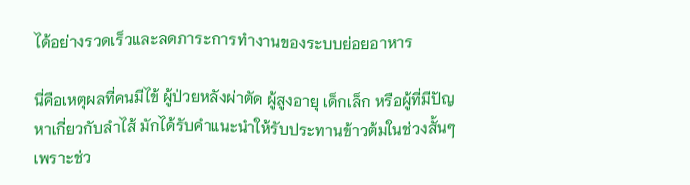ได้อย่างรวดเร็วและลดภาระการทำงานของระบบย่อยอาหาร

นี่คือเหตุผลที่คนมีไข้ ผู้ป่วยหลังผ่าตัด ผู้สูงอายุ เด็กเล็ก หรือผู้ที่มีปัญหาเกี่ยวกับลำไส้ มักได้รับคำแนะนำให้รับประทานข้าวต้มในช่วงสั้นๆ เพราะช่ว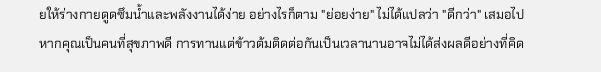ยให้ร่างกายดูดซึมน้ำและพลังงานได้ง่าย อย่างไรก็ตาม "ย่อยง่าย" ไม่ได้แปลว่า "ดีกว่า" เสมอไป หากคุณเป็นคนที่สุขภาพดี การทานแต่ข้าวต้มติดต่อกันเป็นเวลานานอาจไม่ได้ส่งผลดีอย่างที่คิด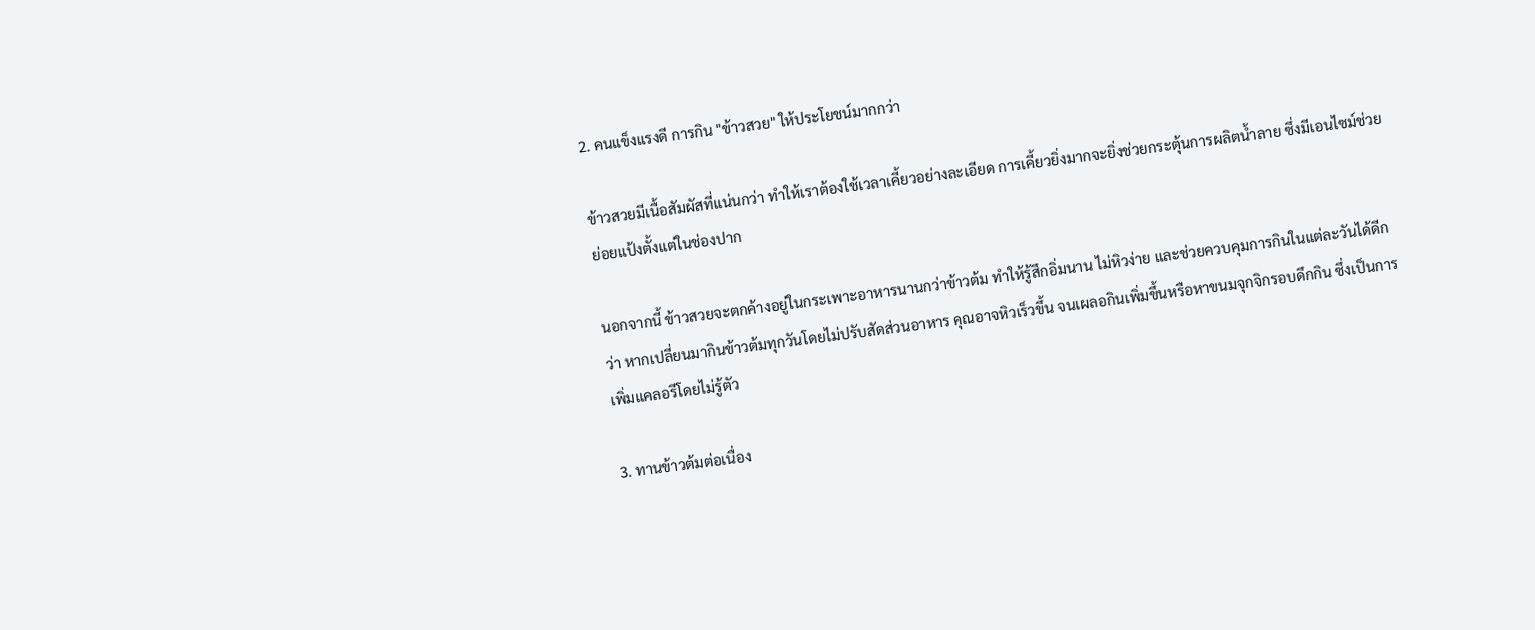2. คนแข็งแรงดี การกิน "ข้าวสวย" ให้ประโยชน์มากกว่า

ข้าวสวยมีเนื้อสัมผัสที่แน่นกว่า ทำให้เราต้องใช้เวลาเคี้ยวอย่างละเอียด การเคี้ยวยิ่งมากจะยิ่งช่วยกระตุ้นการผลิตน้ำลาย ซึ่งมีเอนไซม์ช่วยย่อยแป้งตั้งแต่ในช่องปาก

นอกจากนี้ ข้าวสวยจะตกค้างอยู่ในกระเพาะอาหารนานกว่าข้าวต้ม ทำให้รู้สึกอิ่มนาน ไม่หิวง่าย และช่วยควบคุมการกินในแต่ละวันได้ดีกว่า หากเปลี่ยนมากินข้าวต้มทุกวันโดยไม่ปรับสัดส่วนอาหาร คุณอาจหิวเร็วขึ้น จนเผลอกินเพิ่มขึ้นหรือหาขนมจุกจิกรอบดึกกิน ซึ่งเป็นการเพิ่มแคลอรีโดยไม่รู้ตัว

3. ทานข้าวต้มต่อเนื่อง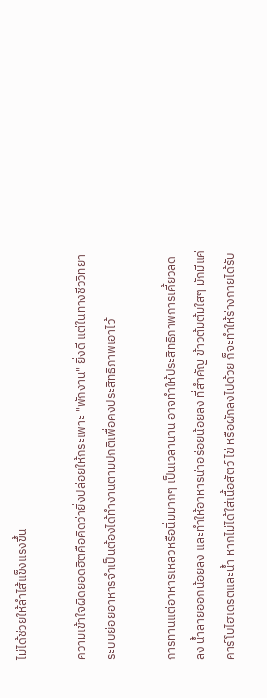ไม่ได้ช่วยให้ลำไส้แข็งแรงขึ้น

ความเข้าใจผิดยอดฮิตคือคิดว่ายิ่งปล่อยให้กระเพาะ "พักงาน" ยิ่งดี แต่ในทางชีววิทยา ระบบย่อยอาหารจำเป็นต้องได้ทำงานตามปกติเพื่อคงประสิทธิภาพเอาไว้

การทานแต่อาหารเหลวหรือนิ่มมากๆ เป็นเวลานาน อาจทำให้ประสิทธิภาพการเคี้ยวลดลง น้ำลายออกน้อยลง และทำให้อาหารน่าอร่อยน้อยลง ที่สำคัญ ข้าวต้มต้มใสๆ มักมีแค่คาร์โบไฮเดรตและน้ำ หากไม่ได้ใส่เนื้อสัตว์ ไข่ หรือผักลงไปด้วย ก็จะทำให้ร่างกายได้รับ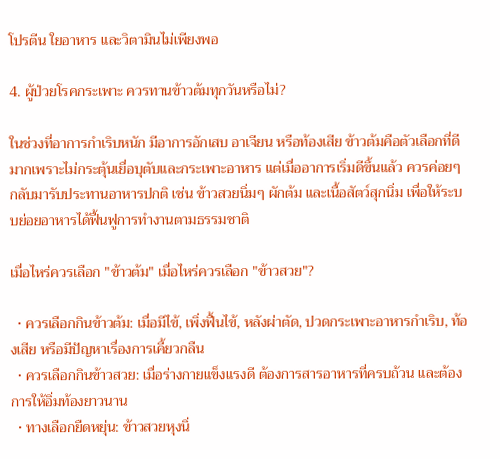โปรตีน ใยอาหาร และวิตามินไม่เพียงพอ

4. ผู้ป่วยโรคกระเพาะ ควรทานข้าวต้มทุกวันหรือไม่?

ในช่วงที่อาการกำเริบหนัก มีอาการอักเสบ อาเจียน หรือท้องเสีย ข้าวต้มคือตัวเลือกที่ดีมากเพราะไม่กระตุ้นเยื่อบุตับและกระเพาะอาหาร แต่เมื่ออาการเริ่มดีขึ้นแล้ว ควรค่อยๆ กลับมารับประทานอาหารปกติ เช่น ข้าวสวยนิ่มๆ ผักต้ม และเนื้อสัตว์สุกนิ่ม เพื่อให้ระบบย่อยอาหารได้ฟื้นฟูการทำงานตามธรรมชาติ

เมื่อไหร่ควรเลือก "ข้าวต้ม" เมื่อไหร่ควรเลือก "ข้าวสวย"?

  • ควรเลือกกินข้าวต้ม: เมื่อมีไข้, เพิ่งฟื้นไข้, หลังผ่าตัด, ปวดกระเพาะอาหารกำเริบ, ท้องเสีย หรือมีปัญหาเรื่องการเคี้ยวกลืน
  • ควรเลือกกินข้าวสวย: เมื่อร่างกายแข็งแรงดี ต้องการสารอาหารที่ครบถ้วน และต้องการให้อิ่มท้องยาวนาน
  • ทางเลือกยืดหยุ่น: ข้าวสวยหุงนิ่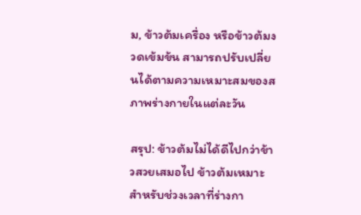ม, ข้าวต้มเครื่อง หรือข้าวต้มงวดเข้มข้น สามารถปรับเปลี่ยนได้ตามความเหมาะสมของสภาพร่างกายในแต่ละวัน

สรุป: ข้าวต้มไม่ได้ดีไปกว่าข้าวสวยเสมอไป ข้าวต้มเหมาะสำหรับช่วงเวลาที่ร่างกา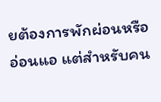ยต้องการพักผ่อนหรืออ่อนแอ แต่สำหรับคน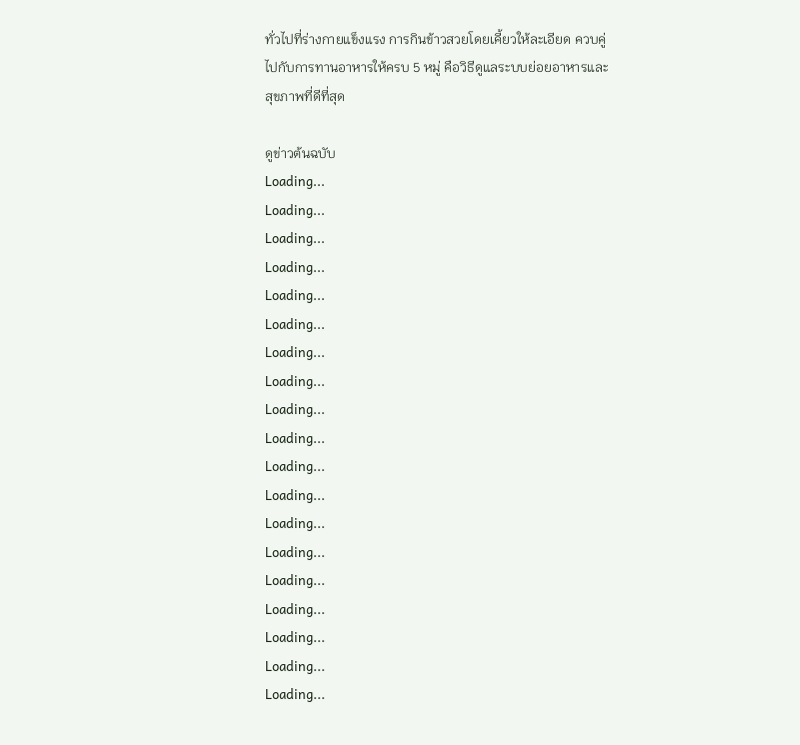ทั่วไปที่ร่างกายแข็งแรง การกินข้าวสวยโดยเคี้ยวให้ละเอียด ควบคู่ไปกับการทานอาหารให้ครบ 5 หมู่ คือวิธีดูแลระบบย่อยอาหารและสุขภาพที่ดีที่สุด

ดูข่าวต้นฉบับ
Loading...
Loading...
Loading...
Loading...
Loading...
Loading...
Loading...
Loading...
Loading...
Loading...
Loading...
Loading...
Loading...
Loading...
Loading...
Loading...
Loading...
Loading...
Loading...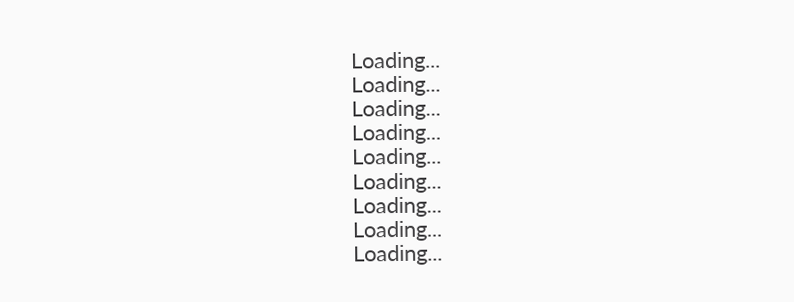Loading...
Loading...
Loading...
Loading...
Loading...
Loading...
Loading...
Loading...
Loading...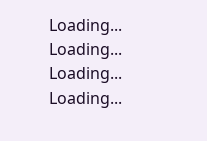Loading...
Loading...
Loading...
Loading...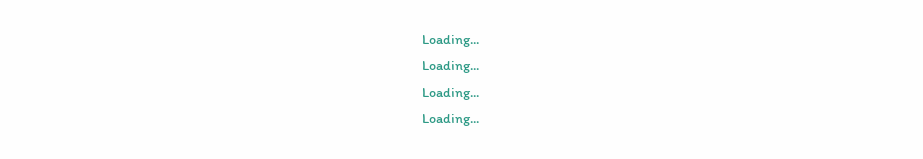Loading...
Loading...
Loading...
Loading...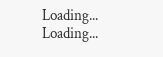Loading...
Loading...